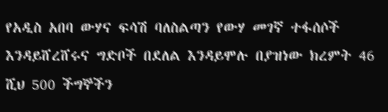የአዲስ አበባ ውሃና ፍሳሽ ባለስልጣን የውሃ መገኛ ተፋሰሶች እንዳይሸረሸሩና ግድቦች በደለል እንዳይሞሉ በያዝነው ክረምት 46 ሺህ 500 ችግኞችን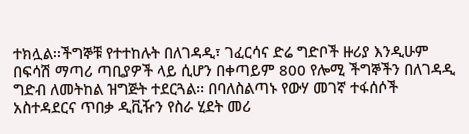ተክሏል፡፡ችግኞቹ የተተከሉት በለገዳዲ፣ ገፈርሳና ድሬ ግድቦች ዙሪያ እንዲሁም በፍሳሽ ማጣሪ ጣቢያዎች ላይ ሲሆን በቀጣይም 800 የሎሚ ችግኞችን በለገዳዲ ግድብ ለመትከል ዝግጅት ተደርጓል፡፡ በባለስልጣኑ የውሃ መገኛ ተፋሰሶች አስተዳደርና ጥበቃ ዲቪዥን የስራ ሂደት መሪ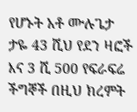የሆኑት አቶ ሙሉጌታ ታዬ 43 ሺህ የደን ዛፎች እና 3 ሺ 500 የፍራፍሬ ችግኞች በዚህ ክረምት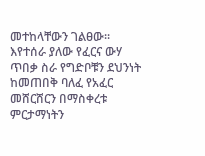መተከላቸውን ገልፀው፡፡እየተሰራ ያለው የፈርና ውሃ ጥበቃ ስራ የግድቦቹን ደህንነት ከመጠበቅ ባለፈ የአፈር መሸርሸርን በማስቀረቱ ምርታማነትን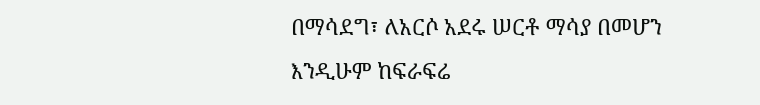በማሳደግ፣ ለአርሶ አደሩ ሠርቶ ማሳያ በመሆን እንዲሁም ከፍራፍሬ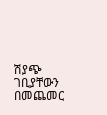ሽያጭ ገቢያቸውን በመጨመር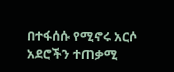በተፋሰሱ የሚኖሩ አርሶ አደሮችን ተጠቃሚ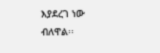እያደረገ ነው ብለዋል፡፡